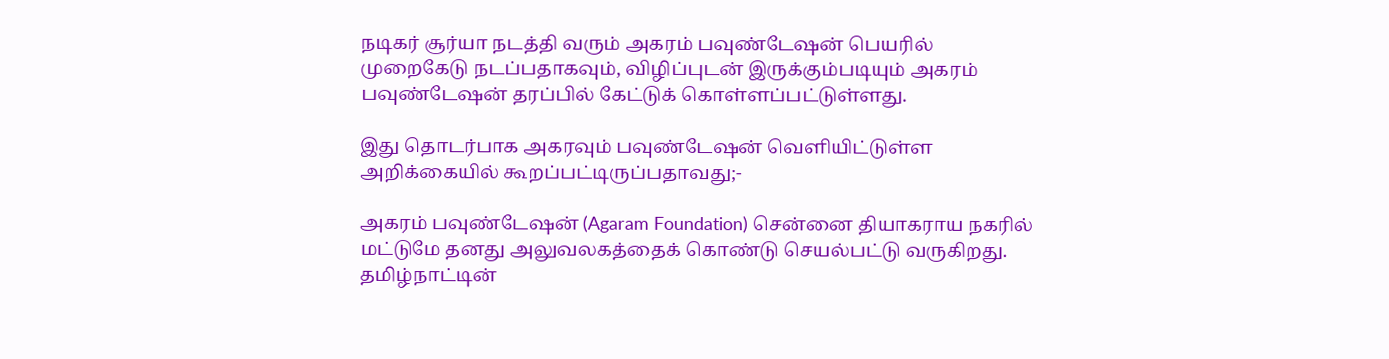நடிகர் சூர்யா நடத்தி வரும் அகரம் பவுண்டேஷன் பெயரில் முறைகேடு நடப்பதாகவும், விழிப்புடன் இருக்கும்படியும் அகரம் பவுண்டேஷன் தரப்பில் கேட்டுக் கொள்ளப்பட்டுள்ளது.

இது தொடர்பாக அகரவும் பவுண்டேஷன் வெளியிட்டுள்ள அறிக்கையில் கூறப்பட்டிருப்பதாவது;-

அகரம் பவுண்டேஷன் (Agaram Foundation) சென்னை தியாகராய நகரில் மட்டுமே தனது அலுவலகத்தைக் கொண்டு செயல்பட்டு வருகிறது. தமிழ்நாட்டின்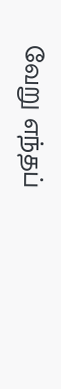வேறு எந்தப்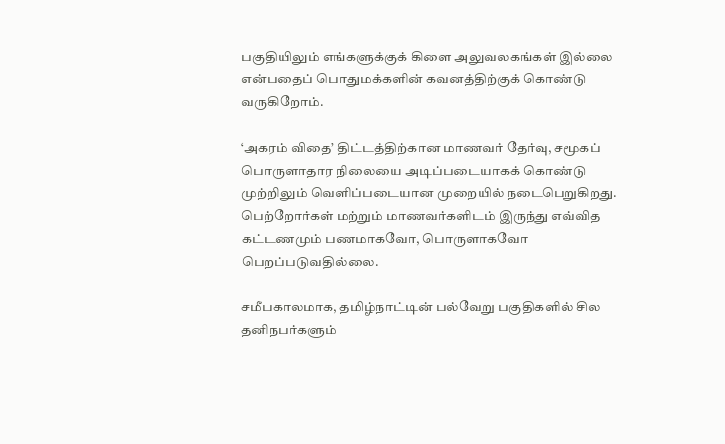பகுதியிலும் எங்களுக்குக் கிளை அலுவலகங்கள் இல்லை என்பதைப் பொதுமக்களின் கவனத்திற்குக் கொண்டு வருகிறோம்.

‘அகரம் விதை’ திட்டத்திற்கான மாணவர் தேர்வு, சமூகப் பொருளாதார நிலையை அடிப்படையாகக் கொண்டு முற்றிலும் வெளிப்படையான முறையில் நடைபெறுகிறது. பெற்றோர்கள் மற்றும் மாணவர்களிடம் இருந்து எவ்வித கட்டணமும் பணமாகவோ, பொருளாகவோ பெறப்படுவதில்லை.

சமீபகாலமாக, தமிழ்நாட்டின் பல்வேறு பகுதிகளில் சில தனிநபர்களும்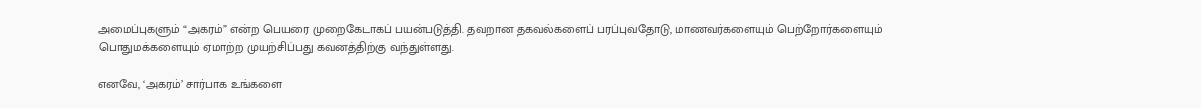அமைப்புகளும் “அகரம்” என்ற பெயரை முறைகேடாகப் பயன்படுத்தி. தவறான தகவல்களைப் பரப்புவதோடு, மாணவர்களையும் பெற்றோர்களையும் பொதுமக்களையும் ஏமாற்ற முயற்சிப்பது கவனத்திற்கு வந்துள்ளது.

எனவே, ‘அகரம்’ சார்பாக உங்களை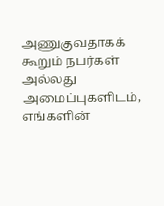அணுகுவதாகக் கூறும் நபர்கள் அல்லது அமைப்புகளிடம், எங்களின்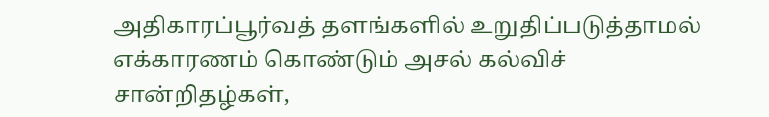அதிகாரப்பூர்வத் தளங்களில் உறுதிப்படுத்தாமல் எக்காரணம் கொண்டும் அசல் கல்விச் சான்றிதழ்கள்,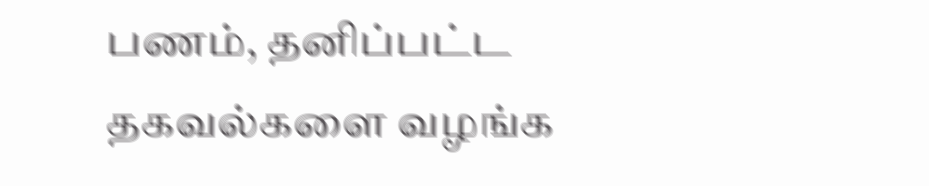பணம், தனிப்பட்ட தகவல்களை வழங்க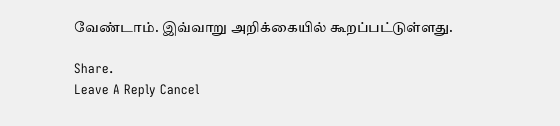வேண்டாம். இவ்வாறு அறிக்கையில் கூறப்பட்டுள்ளது.

Share.
Leave A Reply Cancel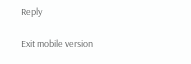Reply

Exit mobile version